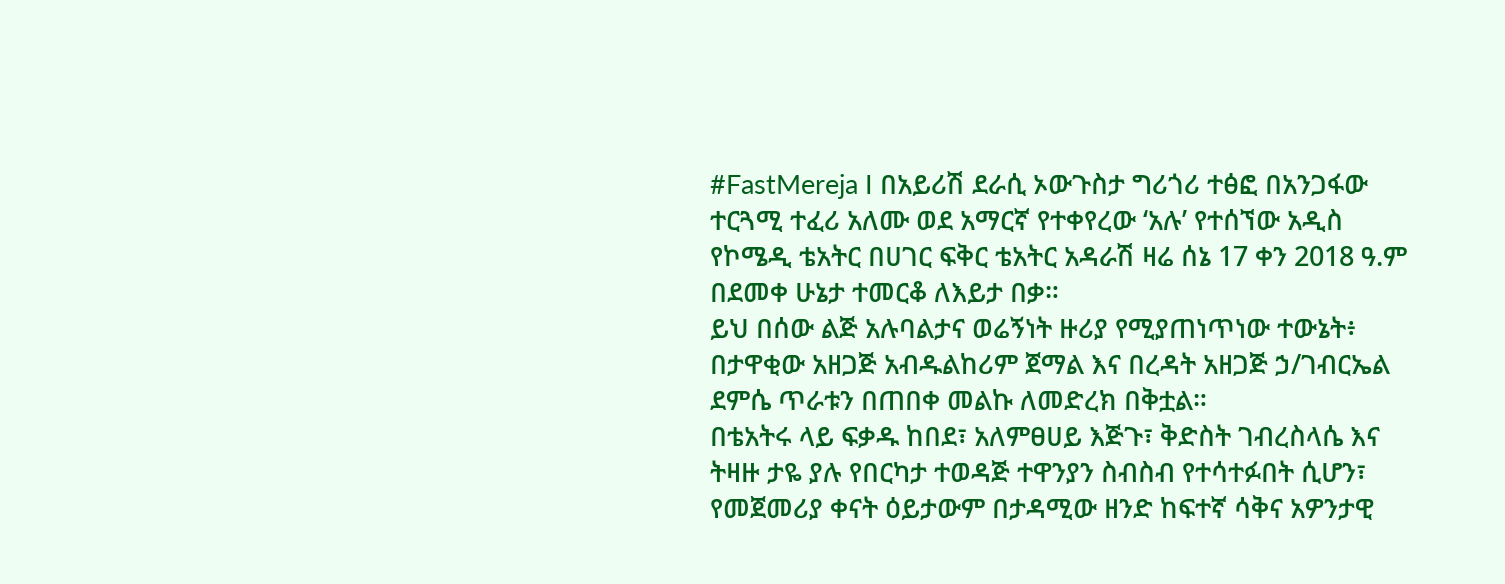#FastMereja I በአይሪሽ ደራሲ ኦውጉስታ ግሪጎሪ ተፅፎ በአንጋፋው ተርጓሚ ተፈሪ አለሙ ወደ አማርኛ የተቀየረው ‘አሉ’ የተሰኘው አዲስ የኮሜዲ ቴአትር በሀገር ፍቅር ቴአትር አዳራሽ ዛሬ ሰኔ 17 ቀን 2018 ዓ.ም በደመቀ ሁኔታ ተመርቆ ለእይታ በቃ።
ይህ በሰው ልጅ አሉባልታና ወሬኝነት ዙሪያ የሚያጠነጥነው ተውኔት፥ በታዋቂው አዘጋጅ አብዱልከሪም ጀማል እና በረዳት አዘጋጅ ኃ/ገብርኤል ደምሴ ጥራቱን በጠበቀ መልኩ ለመድረክ በቅቷል።
በቴአትሩ ላይ ፍቃዱ ከበደ፣ አለምፀሀይ እጅጉ፣ ቅድስት ገብረስላሴ እና ትዛዙ ታዬ ያሉ የበርካታ ተወዳጅ ተዋንያን ስብስብ የተሳተፉበት ሲሆን፣ የመጀመሪያ ቀናት ዕይታውም በታዳሚው ዘንድ ከፍተኛ ሳቅና አዎንታዊ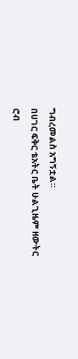ግብረመልስ አግኝቷል።
በሀገር ፍቅር ቴአትር ቤት ሁልጊዜም ዘውትር ሮብ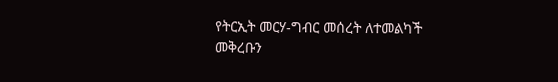የትርኢት መርሃ-ግብር መሰረት ለተመልካች መቅረቡን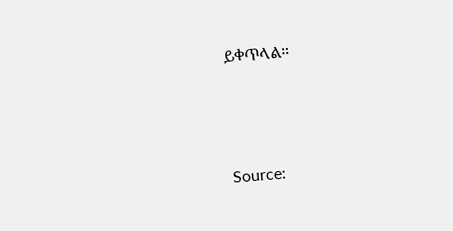ይቀጥላል።



Source: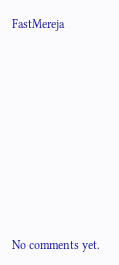FastMereja









No comments yet.